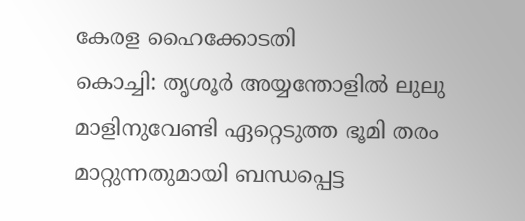കേരള ഹൈക്കോടതി
കൊച്ചി: തൃശൂർ അയ്യന്തോളിൽ ലുലു മാളിനുവേണ്ടി ഏറ്റെടുത്ത ഭൂമി തരം മാറ്റുന്നതുമായി ബന്ധപ്പെട്ട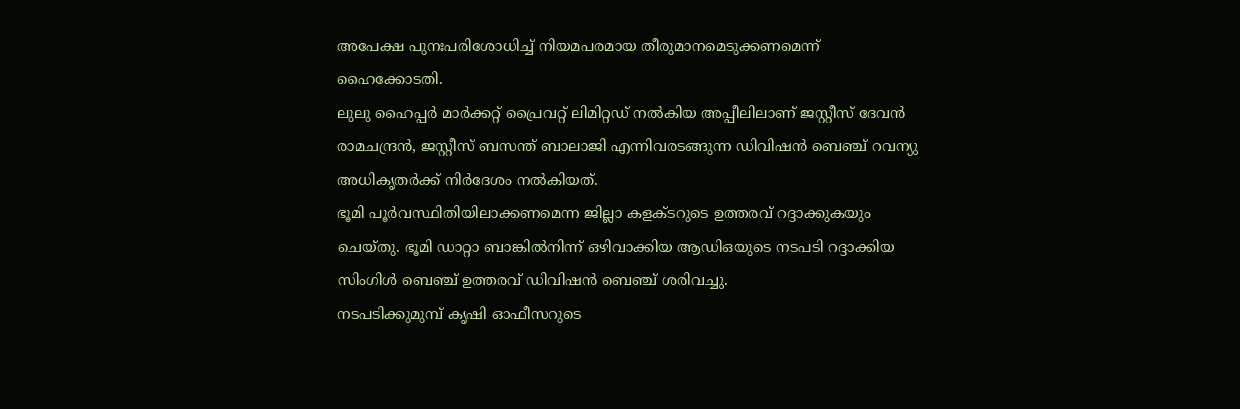അപേക്ഷ പുനഃപരിശോധിച്ച് നിയമപരമായ തീരുമാനമെടുക്കണമെന്ന് ഹൈക്കോടതി.
ലുലു ഹൈപ്പർ മാർക്കറ്റ് പ്രൈവറ്റ് ലിമിറ്റഡ് നൽകിയ അപ്പീലിലാണ് ജസ്റ്റീസ് ദേവൻ രാമചന്ദ്രൻ, ജസ്റ്റീസ് ബസന്ത് ബാലാജി എന്നിവരടങ്ങുന്ന ഡിവിഷൻ ബെഞ്ച് റവന്യു അധികൃതർക്ക് നിർദേശം നൽകിയത്.
ഭൂമി പൂർവസ്ഥിതിയിലാക്കണമെന്ന ജില്ലാ കളക്ടറുടെ ഉത്തരവ് റദ്ദാക്കുകയും ചെയ്തു. ഭൂമി ഡാറ്റാ ബാങ്കിൽനിന്ന് ഒഴിവാക്കിയ ആഡിഒയുടെ നടപടി റദ്ദാക്കിയ സിംഗിൾ ബെഞ്ച് ഉത്തരവ് ഡിവിഷൻ ബെഞ്ച് ശരിവച്ചു.
നടപടിക്കുമുമ്പ് കൃഷി ഓഫീസറുടെ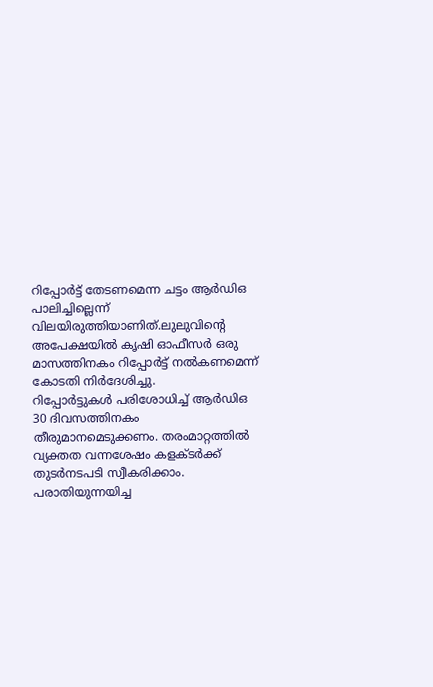റിപ്പോർട്ട് തേടണമെന്ന ചട്ടം ആർഡിഒ പാലിച്ചില്ലെന്ന് വിലയിരുത്തിയാണിത്.ലുലുവിന്റെ അപേക്ഷയിൽ കൃഷി ഓഫീസർ ഒരു മാസത്തിനകം റിപ്പോർട്ട് നൽകണമെന്ന് കോടതി നിർദേശിച്ചു.
റിപ്പോർട്ടുകൾ പരിശോധിച്ച് ആർഡിഒ 30 ദിവസത്തിനകം തീരുമാനമെടുക്കണം. തരംമാറ്റത്തിൽ വ്യക്തത വന്നശേഷം കളക്ടർക്ക് തുടർനടപടി സ്വീകരിക്കാം. പരാതിയുന്നയിച്ച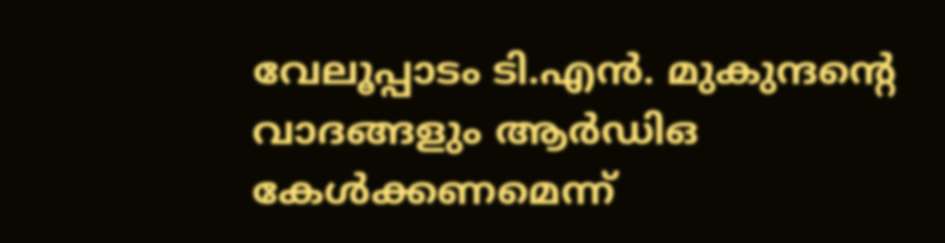വേലൂപ്പാടം ടി.എൻ. മുകുന്ദന്റെ വാദങ്ങളും ആർഡിഒ കേൾക്കണമെന്ന്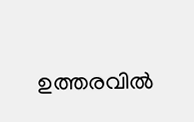ഉത്തരവിൽ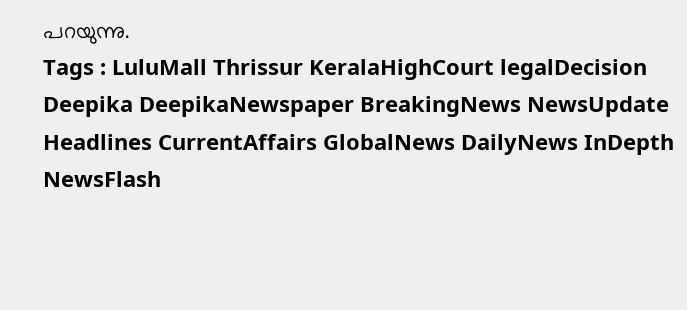പറയുന്നു.
Tags : LuluMall Thrissur KeralaHighCourt legalDecision Deepika DeepikaNewspaper BreakingNews NewsUpdate Headlines CurrentAffairs GlobalNews DailyNews InDepth NewsFlash